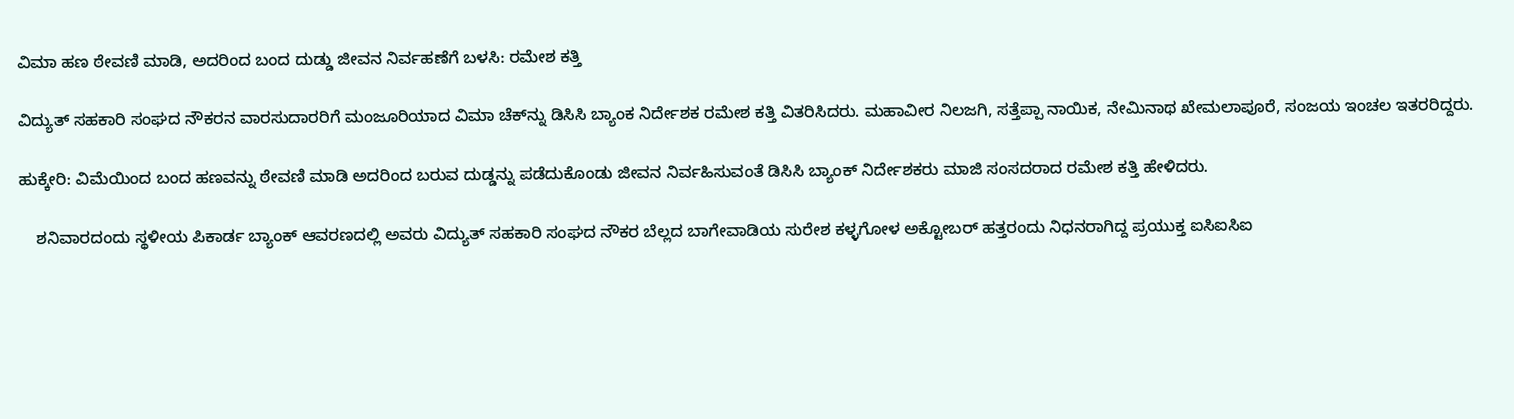ವಿಮಾ ಹಣ ಠೇವಣಿ ಮಾಡಿ, ಅದರಿಂದ ಬಂದ ದುಡ್ಡು ಜೀವನ ನಿರ್ವಹಣೆಗೆ ಬಳಸಿ: ರಮೇಶ ಕತ್ತಿ

ವಿದ್ಯುತ್ ಸಹಕಾರಿ ಸಂಘದ ನೌಕರನ ವಾರಸುದಾರರಿಗೆ ಮಂಜೂರಿಯಾದ ವಿಮಾ ಚೆಕ್‌ನ್ನು ಡಿಸಿಸಿ ಬ್ಯಾಂಕ ನಿರ್ದೇಶಕ ರಮೇಶ ಕತ್ತಿ ವಿತರಿಸಿದರು. ಮಹಾವೀರ ನಿಲಜಗಿ, ಸತ್ತೆಪ್ಪಾ ನಾಯಿಕ, ನೇಮಿನಾಥ ಖೇಮಲಾಪೂರೆ, ಸಂಜಯ ಇಂಚಲ ಇತರರಿದ್ದರು.

ಹುಕ್ಕೇರಿ: ವಿಮೆಯಿಂದ ಬಂದ ಹಣವನ್ನು ಠೇವಣಿ ಮಾಡಿ ಅದರಿಂದ ಬರುವ ದುಡ್ಡನ್ನು ಪಡೆದುಕೊಂಡು ಜೀವನ ನಿರ್ವಹಿಸುವಂತೆ ಡಿಸಿಸಿ ಬ್ಯಾಂಕ್ ನಿರ್ದೇಶಕರು ಮಾಜಿ ಸಂಸದರಾದ ರಮೇಶ ಕತ್ತಿ ಹೇಳಿದರು.

    ಶನಿವಾರದಂದು ಸ್ಥಳೀಯ ಪಿಕಾರ್ಡ ಬ್ಯಾಂಕ್ ಆವರಣದಲ್ಲಿ ಅವರು ವಿದ್ಯುತ್ ಸಹಕಾರಿ ಸಂಘದ ನೌಕರ ಬೆಲ್ಲದ ಬಾಗೇವಾಡಿಯ ಸುರೇಶ ಕಳ್ಳಗೋಳ ಅಕ್ಟೋಬರ್ ಹತ್ತರಂದು ನಿಧನರಾಗಿದ್ದ ಪ್ರಯುಕ್ತ ಐಸಿಐಸಿಐ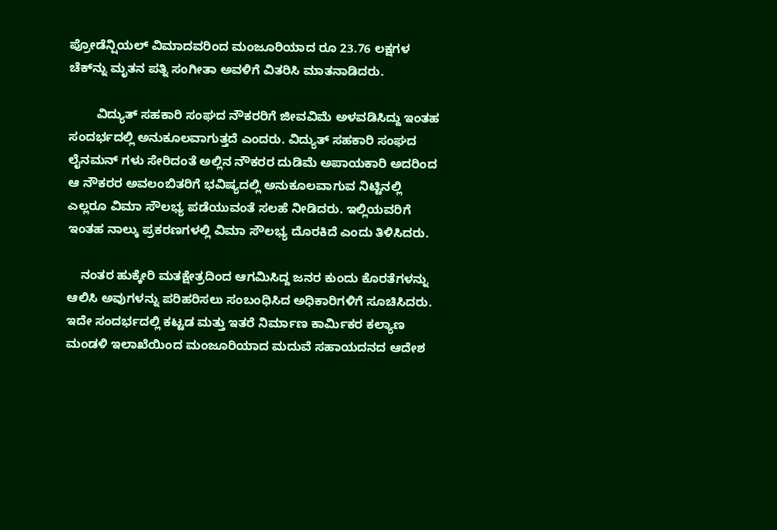ಪ್ರೋಡೆನ್ಷಿಯಲ್ ವಿಮಾದವರಿಂದ ಮಂಜೂರಿಯಾದ ರೂ 23.76 ಲಕ್ಷಗಳ ಚೆಕ್‌ನ್ನು ಮೃತನ ಪತ್ನಿ ಸಂಗೀತಾ ಅವಳಿಗೆ ವಿತರಿಸಿ ಮಾತನಾಡಿದರು.

        ವಿದ್ಯುತ್ ಸಹಕಾರಿ ಸಂಘದ ನೌಕರರಿಗೆ ಜೀವವಿಮೆ ಅಳವಡಿಸಿದ್ದು ಇಂತಹ ಸಂದರ್ಭದಲ್ಲಿ ಅನುಕೂಲವಾಗುತ್ತದೆ ಎಂದರು. ವಿದ್ಯುತ್ ಸಹಕಾರಿ ಸಂಘದ  ಲೈನಮನ್ ಗಳು ಸೇರಿದಂತೆ ಅಲ್ಲಿನ ನೌಕರರ ದುಡಿಮೆ ಅಪಾಯಕಾರಿ ಅದರಿಂದ ಆ ನೌಕರರ ಅವಲಂಬಿತರಿಗೆ ಭವಿಷ್ಯದಲ್ಲಿ ಅನುಕೂಲವಾಗುವ ನಿಟ್ಟಿನಲ್ಲಿ ಎಲ್ಲರೂ ವಿಮಾ ಸೌಲಭ್ಯ ಪಡೆಯುವಂತೆ ಸಲಹೆ ನೀಡಿದರು. ಇಲ್ಲಿಯವರಿಗೆ ಇಂತಹ ನಾಲ್ಕು ಪ್ರಕರಣಗಳಲ್ಲಿ ವಿಮಾ ಸೌಲಭ್ಯ ದೊರಕಿದೆ ಎಂದು ತಿಳಿಸಿದರು.

    ನಂತರ ಹುಕ್ಕೇರಿ ಮತಕ್ಷೇತ್ರದಿಂದ ಆಗಮಿಸಿದ್ದ ಜನರ ಕುಂದು ಕೊರತೆಗಳನ್ನು ಆಲಿಸಿ ಅವುಗಳನ್ನು ಪರಿಹರಿಸಲು ಸಂಬಂಧಿಸಿದ ಅಧಿಕಾರಿಗಳಿಗೆ ಸೂಚಿಸಿದರು. ಇದೇ ಸಂದರ್ಭದಲ್ಲಿ ಕಟ್ಟಡ ಮತ್ತು ಇತರೆ ನಿರ್ಮಾಣ ಕಾರ್ಮಿಕರ ಕಲ್ಯಾಣ ಮಂಡಳಿ ಇಲಾಖೆಯಿಂದ ಮಂಜೂರಿಯಾದ ಮದುವೆ ಸಹಾಯದನದ ಆದೇಶ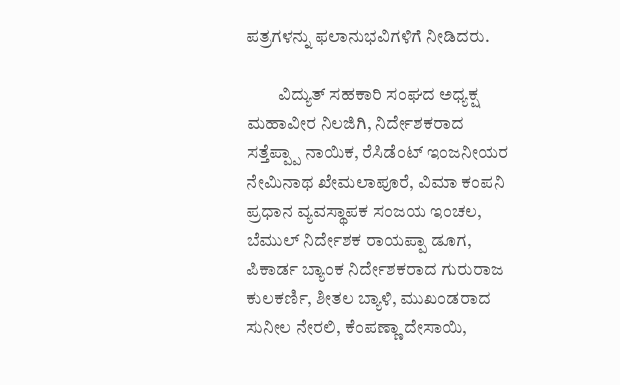ಪತ್ರಗಳನ್ನು ಫಲಾನುಭವಿಗಳಿಗೆ ನೀಡಿದರು.

         ವಿದ್ಯುತ್ ಸಹಕಾರಿ ಸಂಘದ ಅಧ್ಯಕ್ಷ ಮಹಾವೀರ ನಿಲಜಿಗಿ, ನಿರ್ದೇಶಕರಾದ ಸತ್ತೆಪ್ಪ್ಪಾ ನಾಯಿಕ, ರೆಸಿಡೆಂಟ್ ಇಂಜನೀಯರ ನೇಮಿನಾಥ ಖೇಮಲಾಪೂರೆ, ವಿಮಾ ಕಂಪನಿ ಪ್ರಧಾನ ವ್ಯವಸ್ಥಾಪಕ ಸಂಜಯ ಇಂಚಲ, ಬೆಮುಲ್ ನಿರ್ದೇಶಕ ರಾಯಪ್ಪಾ ಡೂಗ, ಪಿಕಾರ್ಡ ಬ್ಯಾಂಕ ನಿರ್ದೇಶಕರಾದ ಗುರುರಾಜ ಕುಲಕರ್ಣಿ, ಶೀತಲ ಬ್ಯಾಳಿ, ಮುಖಂಡರಾದ ಸುನೀಲ ನೇರಲಿ, ಕೆಂಪಣ್ಣಾ ದೇಸಾಯಿ,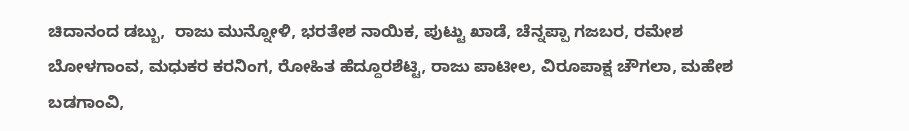ಚಿದಾನಂದ ಡಬ್ಬು,  ರಾಜು ಮುನ್ನೋಳಿ, ಭರತೇಶ ನಾಯಿಕ, ಪುಟ್ಟು ಖಾಡೆ, ಚೆನ್ನಪ್ಪಾ ಗಜಬರ, ರಮೇಶ ಬೋಳಗಾಂವ, ಮಧುಕರ ಕರನಿಂಗ, ರೋಹಿತ ಹೆದ್ದೂರಶೆಟ್ಟಿ, ರಾಜು ಪಾಟೀಲ, ವಿರೂಪಾಕ್ಷ ಚೌಗಲಾ, ಮಹೇಶ ಬಡಗಾಂವಿ,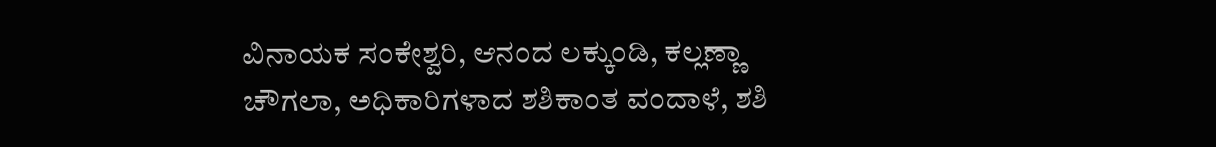ವಿನಾಯಕ ಸಂಕೇಶ್ವರಿ, ಆನಂದ ಲಕ್ಕುಂಡಿ, ಕಲ್ಲಣ್ಣಾ ಚೌಗಲಾ, ಅಧಿಕಾರಿಗಳಾದ ಶಶಿಕಾಂತ ವಂದಾಳೆ, ಶಶಿ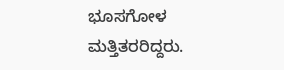ಭೂಸಗೋಳ ಮತ್ತಿತರರಿದ್ದರು.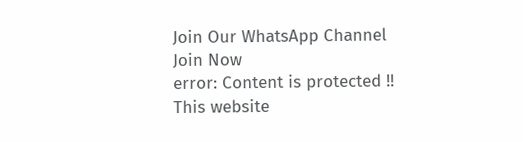Join Our WhatsApp Channel
Join Now
error: Content is protected !!
This website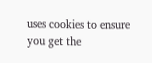uses cookies to ensure you get the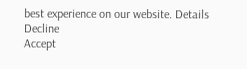best experience on our website. Details
Decline
Accept